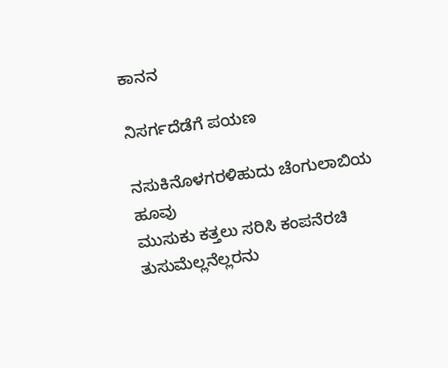ಕಾನನ

ನಿಸರ್ಗದೆಡೆಗೆ ಪಯಣ

ನಸುಕಿನೊಳಗರಳಿಹುದು ಚೆಂಗುಲಾಬಿಯ ಹೂವು
ಮುಸುಕು ಕತ್ತಲು ಸರಿಸಿ ಕಂಪನೆರಚಿ
ತುಸುಮೆಲ್ಲನೆಲ್ಲರನು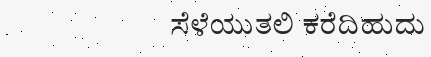ಸೆಳೆಯುತಲಿ ಕರೆದಿಹುದು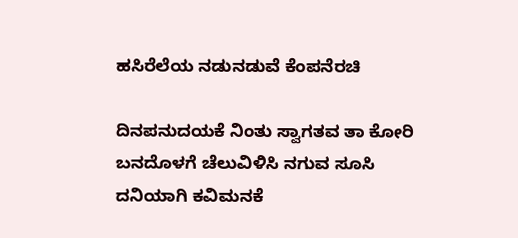ಹಸಿರೆಲೆಯ ನಡುನಡುವೆ ಕೆಂಪನೆರಚಿ

ದಿನಪನುದಯಕೆ ನಿಂತು ಸ್ವಾಗತವ ತಾ ಕೋರಿ
ಬನದೊಳಗೆ ಚೆಲುವಿಳಿಸಿ ನಗುವ ಸೂಸಿ
ದನಿಯಾಗಿ ಕವಿಮನಕೆ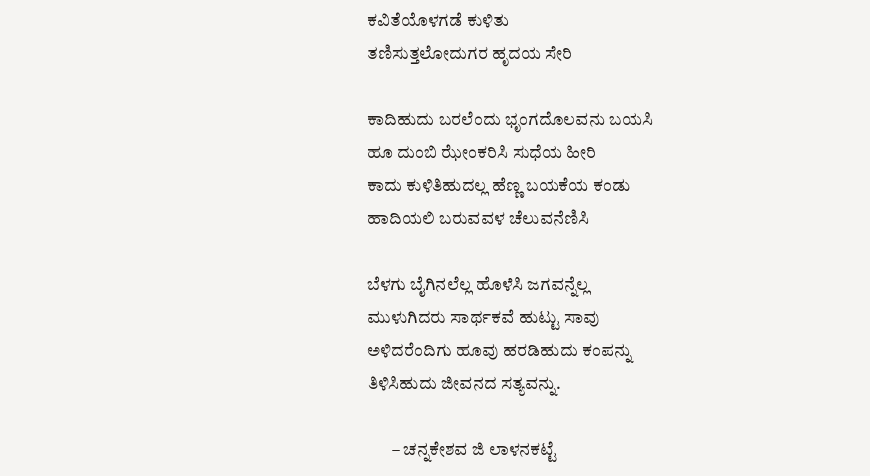ಕವಿತೆಯೊಳಗಡೆ ಕುಳಿತು
ತಣಿಸುತ್ತಲೋದುಗರ ಹೃದಯ ಸೇರಿ

ಕಾದಿಹುದು ಬರಲೆಂದು ಭೃಂಗದೊಲವನು ಬಯಸಿ
ಹೂ ದುಂಬಿ ಝೇಂಕರಿಸಿ ಸುಧೆಯ ಹೀರಿ
ಕಾದು ಕುಳಿತಿಹುದಲ್ಲ ಹೆಣ್ಣ ಬಯಕೆಯ ಕಂಡು
ಹಾದಿಯಲಿ ಬರುವವಳ ಚೆಲುವನೆಣಿಸಿ

ಬೆಳಗು ಬೈಗಿನಲೆಲ್ಲ ಹೊಳೆಸಿ ಜಗವನ್ನೆಲ್ಲ
ಮುಳುಗಿದರು ಸಾರ್ಥಕವೆ ಹುಟ್ಟು ಸಾವು
ಅಳಿದರೆಂದಿಗು ಹೂವು ಹರಡಿಹುದು ಕಂಪನ್ನು
ತಿಳಿಸಿಹುದು ಜೀವನದ ಸತ್ಯವನ್ನು.

       – ಚನ್ನಕೇಶವ ಜಿ ಲಾಳನಕಟ್ಟೆ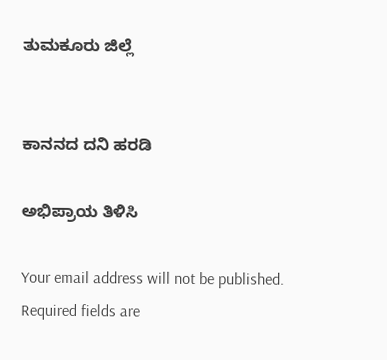ತುಮಕೂರು ಜಿಲ್ಲೆ


ಕಾನನದ ದನಿ ಹರಡಿ

ಅಭಿಪ್ರಾಯ ತಿಳಿಸಿ

Your email address will not be published. Required fields are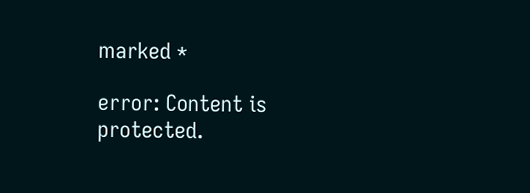marked *

error: Content is protected.